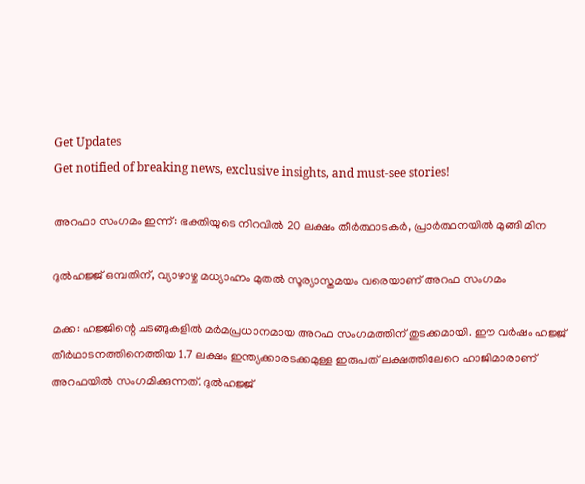Get Updates
Get notified of breaking news, exclusive insights, and must-see stories!

അറഫാ സംഗമം ഇന്ന്: ഭക്തിയുടെ നിറവില്‍ 20 ലക്ഷം തീര്‍ത്ഥാടകര്‍, പ്രാര്‍ത്ഥനയില്‍ മുങ്ങി മിന

ദുല്‍ഹജ്ജ് ഒമ്പതിന്, വ്യാഴാഴ്ച മധ്യാഹ്നം മുതല്‍ സൂര്യാസ്തമയം വരെയാണ് അറഫ സംഗമം

മക്ക: ഹജ്ജിന്റെ ചടങ്ങുകളില്‍ മര്‍മപ്രധാനമായ അറഫ സംഗമത്തിന് തുടക്കമായി. ഈ വര്‍ഷം ഹജ്ജ് തീര്‍ഥാടനത്തിനെത്തിയ 1.7 ലക്ഷം ഇന്ത്യക്കാരടക്കമുള്ള ഇരുപത് ലക്ഷത്തിലേറെ ഹാജിമാരാണ് അറഫയില്‍ സംഗമിക്കുന്നത്. ദുല്‍ഹജ്ജ്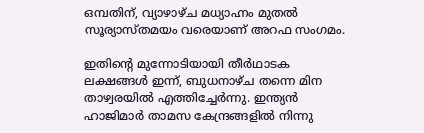ഒമ്പതിന്, വ്യാഴാഴ്ച മധ്യാഹ്നം മുതല്‍ സൂര്യാസ്തമയം വരെയാണ് അറഫ സംഗമം.

ഇതിന്റെ മുന്നോടിയായി തീര്‍ഥാടക ലക്ഷങ്ങള്‍ ഇന്ന്, ബുധനാഴ്ച തന്നെ മിന താഴ്വരയില്‍ എത്തിച്ചേര്‍ന്നു. ഇന്ത്യന്‍ ഹാജിമാര്‍ താമസ കേന്ദ്രങ്ങളില്‍ നിന്നു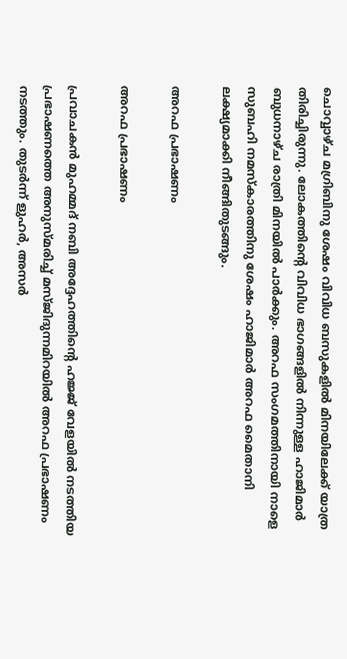ചൊവ്വാഴ്ച മഗ്രിബിനു ശേഷം വിവിധ ബസുകളില്‍ മിനയിലേക്ക് യാത്ര തിരിച്ചിരുന്നു. ലോകത്തിന്റെ വിവിധ ഭാഗങ്ങളില്‍ നിന്നുള്ള ഹാജിമാര്‍ ബുധനാഴ്ച രാത്രി മിനയില്‍ പാര്‍ക്കും. അറഫ സംഗമത്തിനായി നാളെ സുബഹി നമസ്‌കാരത്തിനു ശേഷം ഹാജിമാര്‍ അറഫ മൈതാനി ലക്ഷ്യമാക്കി നീങ്ങിതുടങ്ങും.

അറഫ പ്രഭാഷണം

അറഫ പ്രഭാഷണം

പ്രവാചകന്‍ മുഹമ്മദ് നബി അദ്ദേഹത്തിന്റെ ഹജ്ജ് വേളയില്‍ നടത്തിയ പ്രഭാഷണത്തെ അനുസ്മരിച്ച് മസ്ജിദുന്നമിറയില്‍ അറഫ പ്രഭാഷണം നടത്തും. തുടര്‍ന്ന് ളുഹര്‍, അസര്‍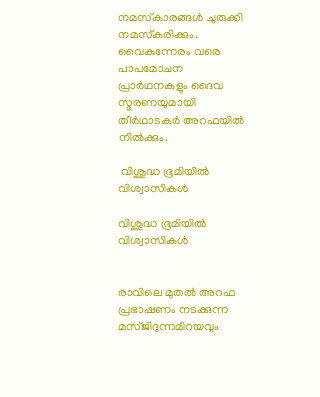നമസ്‌കാരങ്ങള്‍ ചുരുക്കി നമസ്‌കരിക്കും. വൈകുന്നേരം വരെ പാപമോചന പ്രാര്‍ഥനകളും ദൈവ സ്മരണയുമായി തീര്‍ഥാടകര്‍ അറഫയില്‍ നില്‍ക്കും.

 വിശുദ്ധ ഭൂമിയില്‍ വിശ്വാസികള്‍

വിശുദ്ധ ഭൂമിയില്‍ വിശ്വാസികള്‍


രാവിലെ മുതല്‍ അറഫ പ്രഭാഷണം നടക്കുന്ന മസ്ജിദുന്നമിറയവും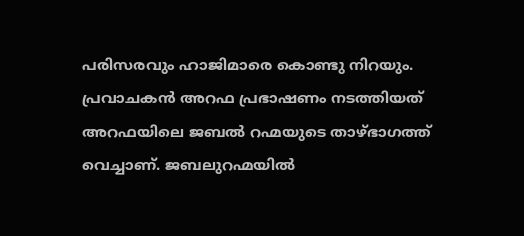പരിസരവും ഹാജിമാരെ കൊണ്ടു നിറയും. പ്രവാചകന്‍ അറഫ പ്രഭാഷണം നടത്തിയത് അറഫയിലെ ജബല്‍ റഹ്മയുടെ താഴ്ഭാഗത്ത് വെച്ചാണ്. ജബലുറഹ്മയില്‍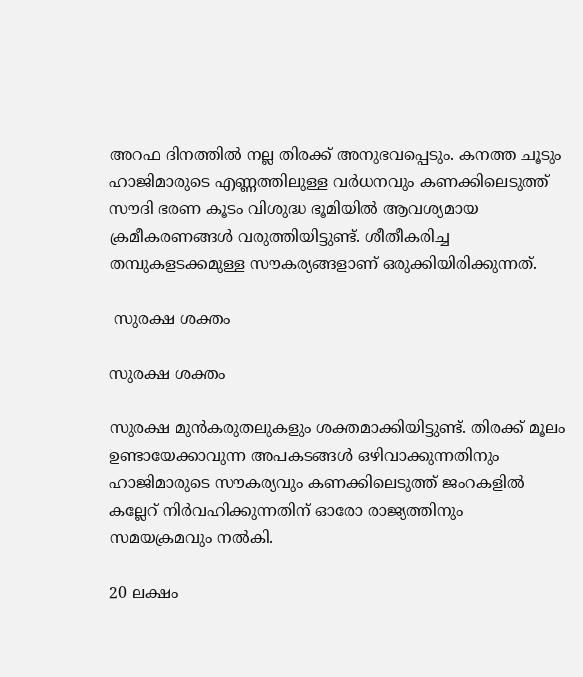അറഫ ദിനത്തില്‍ നല്ല തിരക്ക് അനുഭവപ്പെടും. കനത്ത ചൂടും ഹാജിമാരുടെ എണ്ണത്തിലുള്ള വര്‍ധനവും കണക്കിലെടുത്ത് സൗദി ഭരണ കൂടം വിശുദ്ധ ഭൂമിയില്‍ ആവശ്യമായ ക്രമീകരണങ്ങള്‍ വരുത്തിയിട്ടുണ്ട്. ശീതീകരിച്ച തമ്പുകളടക്കമുള്ള സൗകര്യങ്ങളാണ് ഒരുക്കിയിരിക്കുന്നത്.

 സുരക്ഷ ശക്തം

സുരക്ഷ ശക്തം

സുരക്ഷ മുന്‍കരുതലുകളും ശക്തമാക്കിയിട്ടുണ്ട്. തിരക്ക് മൂലം ഉണ്ടായേക്കാവുന്ന അപകടങ്ങള്‍ ഒഴിവാക്കുന്നതിനും ഹാജിമാരുടെ സൗകര്യവും കണക്കിലെടുത്ത് ജംറകളില്‍ കല്ലേറ് നിര്‍വഹിക്കുന്നതിന് ഓരോ രാജ്യത്തിനും സമയക്രമവും നല്‍കി.

20 ലക്ഷം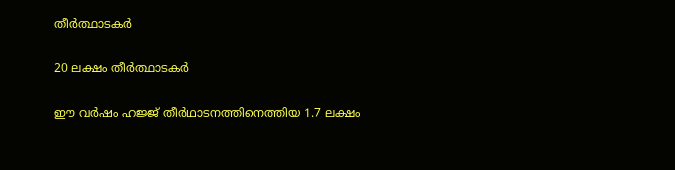തീര്‍ത്ഥാടകര്‍

20 ലക്ഷം തീര്‍ത്ഥാടകര്‍

ഈ വര്‍ഷം ഹജ്ജ് തീര്‍ഥാടനത്തിനെത്തിയ 1.7 ലക്ഷം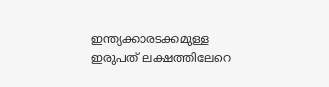ഇന്ത്യക്കാരടക്കമുള്ള ഇരുപത് ലക്ഷത്തിലേറെ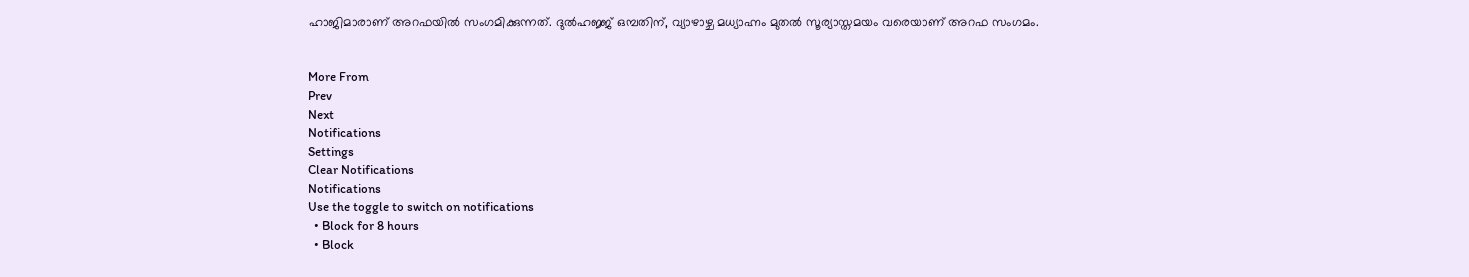ഹാജിമാരാണ് അറഫയില്‍ സംഗമിക്കുന്നത്. ദുല്‍ഹജ്ജ് ഒമ്പതിന്, വ്യാഴാഴ്ച മധ്യാഹ്നം മുതല്‍ സൂര്യാസ്തമയം വരെയാണ് അറഫ സംഗമം.


More From
Prev
Next
Notifications
Settings
Clear Notifications
Notifications
Use the toggle to switch on notifications
  • Block for 8 hours
  • Block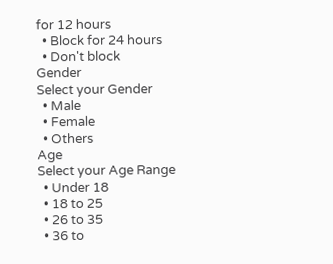for 12 hours
  • Block for 24 hours
  • Don't block
Gender
Select your Gender
  • Male
  • Female
  • Others
Age
Select your Age Range
  • Under 18
  • 18 to 25
  • 26 to 35
  • 36 to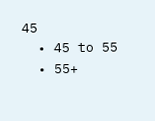45
  • 45 to 55
  • 55+